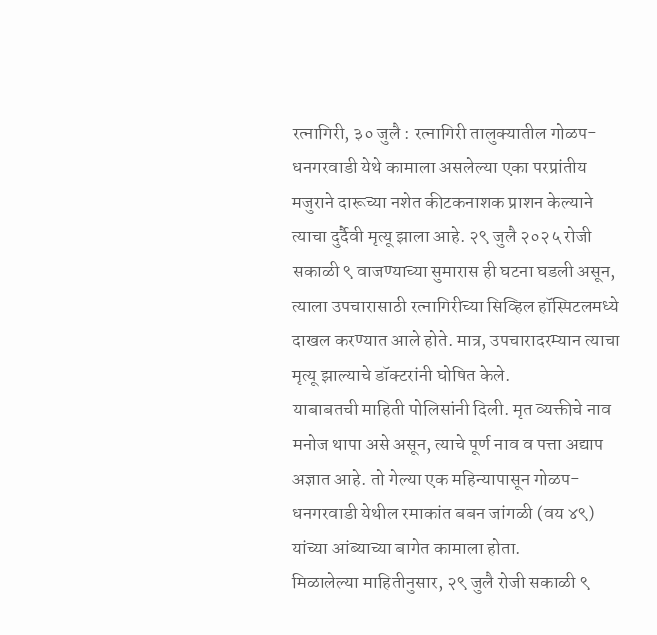रत्नागिरी, ३० जुलै : रत्नागिरी तालुक्यातील गोळप-धनगरवाडी येथे कामाला असलेल्या एका परप्रांतीय मजुराने दारूच्या नशेत कीटकनाशक प्राशन केल्याने त्याचा दुर्दैवी मृत्यू झाला आहे. २९ जुलै २०२५ रोजी सकाळी ९ वाजण्याच्या सुमारास ही घटना घडली असून, त्याला उपचारासाठी रत्नागिरीच्या सिव्हिल हॉस्पिटलमध्ये दाखल करण्यात आले होते. मात्र, उपचारादरम्यान त्याचा मृत्यू झाल्याचे डॉक्टरांनी घोषित केले.
याबाबतची माहिती पोलिसांनी दिली. मृत व्यक्तीचे नाव मनोज थापा असे असून, त्याचे पूर्ण नाव व पत्ता अद्याप अज्ञात आहे. तो गेल्या एक महिन्यापासून गोळप-धनगरवाडी येथील रमाकांत बबन जांगळी (वय ४९) यांच्या आंब्याच्या बागेत कामाला होता.
मिळालेल्या माहितीनुसार, २९ जुलै रोजी सकाळी ९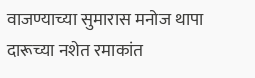वाजण्याच्या सुमारास मनोज थापा दारूच्या नशेत रमाकांत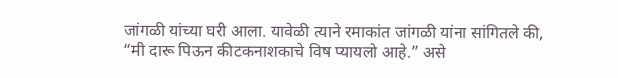जांगळी यांच्या घरी आला. यावेळी त्याने रमाकांत जांगळी यांना सांगितले की, “मी दारू पिऊन कीटकनाशकाचे विष प्यायलो आहे.” असे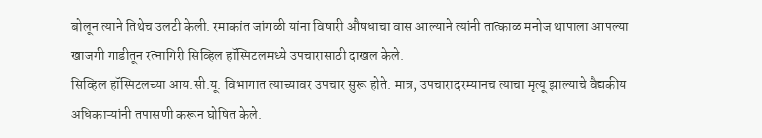बोलून त्याने तिथेच उलटी केली. रमाकांत जांगळी यांना विषारी औषधाचा वास आल्याने त्यांनी तात्काळ मनोज थापाला आपल्या खाजगी गाडीतून रत्नागिरी सिव्हिल हॉस्पिटलमध्ये उपचारासाठी दाखल केले.
सिव्हिल हॉस्पिटलच्या आय.सी.यू. विभागात त्याच्यावर उपचार सुरू होते. मात्र, उपचारादरम्यानच त्याचा मृत्यू झाल्याचे वैद्यकीय अधिकाऱ्यांनी तपासणी करून घोषित केले.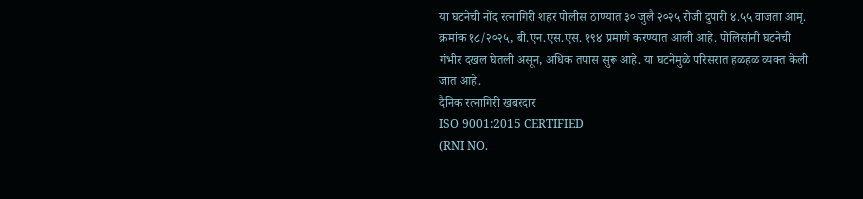या घटनेची नोंद रत्नागिरी शहर पोलीस ठाण्यात ३० जुलै २०२५ रोजी दुपारी ४.५५ वाजता आमृ. क्रमांक १८/२०२५, बी.एन.एस.एस. १९४ प्रमाणे करण्यात आली आहे. पोलिसांनी घटनेची गंभीर दखल घेतली असून, अधिक तपास सुरू आहे. या घटनेमुळे परिसरात हळहळ व्यक्त केली जात आहे.
दैनिक रत्नागिरी खबरदार
ISO 9001:2015 CERTIFIED
(RNI NO.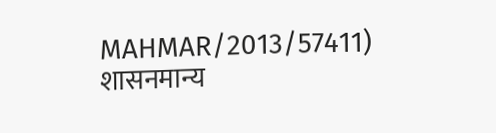MAHMAR/2013/57411)
शासनमान्य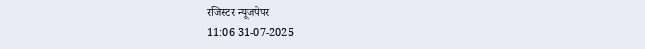रजिस्टर न्यूजपेपर
11:06 31-07-2025